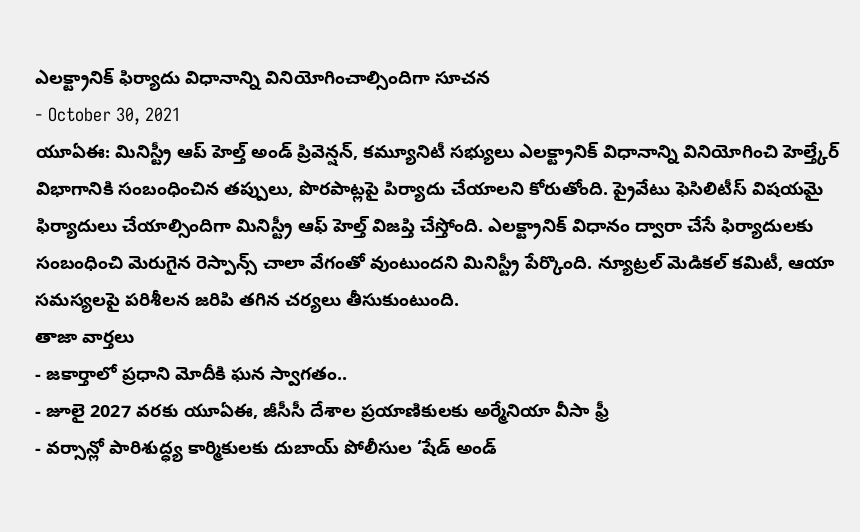ఎలక్ట్రానిక్ ఫిర్యాదు విధానాన్ని వినియోగించాల్సిందిగా సూచన
- October 30, 2021
యూఏఈ: మినిస్ట్రీ ఆప్ హెల్త్ అండ్ ప్రివెన్షన్, కమ్యూనిటీ సభ్యులు ఎలక్ట్రానిక్ విధానాన్ని వినియోగించి హెల్త్కేర్ విభాగానికి సంబంధించిన తప్పులు, పొరపాట్లపై పిర్యాదు చేయాలని కోరుతోంది. ప్రైవేటు ఫెసిలిటీస్ విషయమై ఫిర్యాదులు చేయాల్సిందిగా మినిస్ట్రీ ఆఫ్ హెల్త్ విజప్తి చేస్తోంది. ఎలక్ట్రానిక్ విధానం ద్వారా చేసే ఫిర్యాదులకు సంబంధించి మెరుగైన రెస్పాన్స్ చాలా వేగంతో వుంటుందని మినిస్ట్రీ పేర్కొంది. న్యూట్రల్ మెడికల్ కమిటీ, ఆయా సమస్యలపై పరిశీలన జరిపి తగిన చర్యలు తీసుకుంటుంది.
తాజా వార్తలు
- జకార్తాలో ప్రధాని మోదీకి ఘన స్వాగతం..
- జూలై 2027 వరకు యూఏఈ, జీసీసీ దేశాల ప్రయాణికులకు అర్మేనియా వీసా ఫ్రీ
- వర్సాన్లో పారిశుద్ధ్య కార్మికులకు దుబాయ్ పోలీసుల ‘షేడ్ అండ్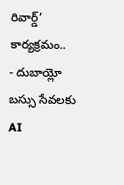రివార్డ్’ కార్యక్రమం..
- దుబాయ్లో బస్సు సేవలకు AI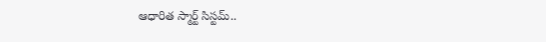ఆధారిత స్మార్ట్ సిస్టమ్..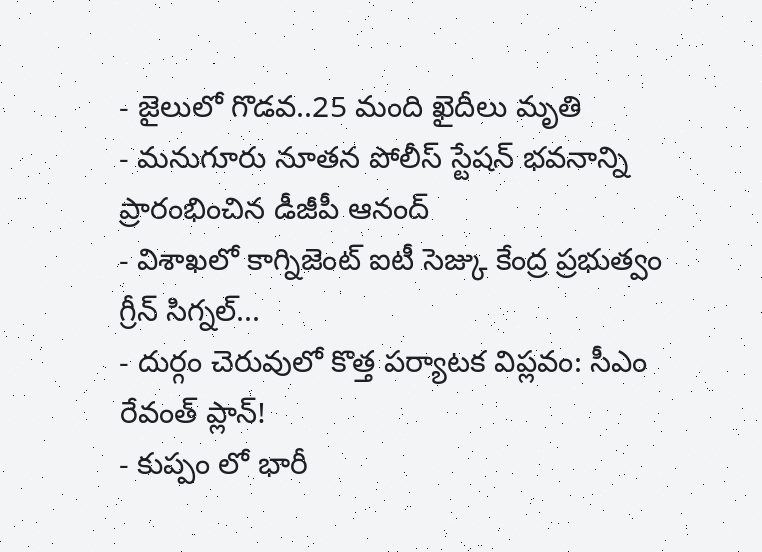- జైలులో గొడవ..25 మంది ఖైదీలు మృతి
- మనుగూరు నూతన పోలీస్ స్టేషన్ భవనాన్ని ప్రారంభించిన డీజీపీ ఆనంద్
- విశాఖలో కాగ్నిజెంట్ ఐటీ సెజ్కు కేంద్ర ప్రభుత్వం గ్రీన్ సిగ్నల్...
- దుర్గం చెరువులో కొత్త పర్యాటక విప్లవం: సీఎం రేవంత్ ప్లాన్!
- కుప్పం లో భారీ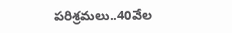పరిశ్రమలు..40వేల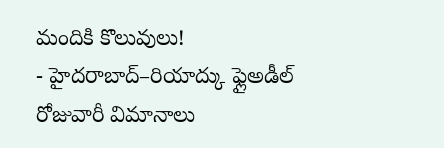మందికి కొలువులు!
- హైదరాబాద్–రియాద్కు ఫ్లైఅడీల్ రోజువారీ విమానాలు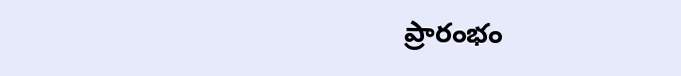ప్రారంభం